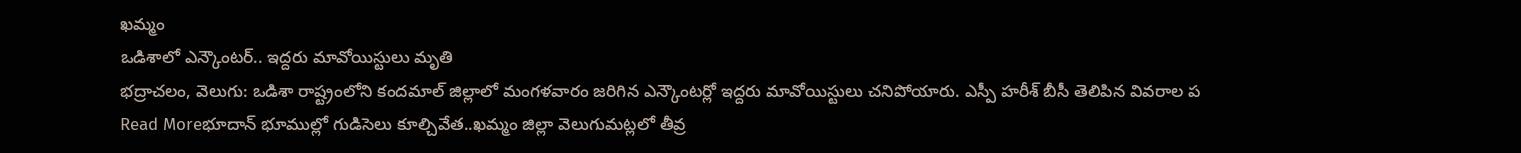ఖమ్మం
ఒడిశాలో ఎన్కౌంటర్.. ఇద్దరు మావోయిస్టులు మృతి
భద్రాచలం, వెలుగు: ఒడిశా రాష్ట్రంలోని కందమాల్ జిల్లాలో మంగళవారం జరిగిన ఎన్కౌంటర్లో ఇద్దరు మావోయిస్టులు చనిపోయారు. ఎస్పీ హరీశ్ బీసీ తెలిపిన వివరాల ప
Read Moreభూదాన్ భూముల్లో గుడిసెలు కూల్చివేత..ఖమ్మం జిల్లా వెలుగుమట్లలో తీవ్ర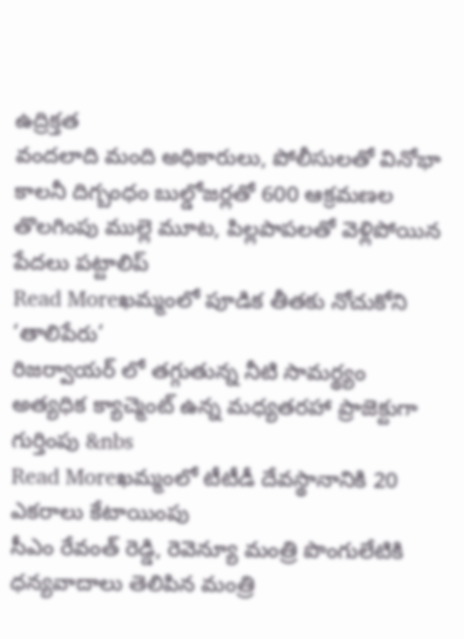ఉద్రిక్తత
వందలాది మంది అధికారులు, పోలీసులతో వినోభా కాలనీ దిగ్బంధం బుల్డోజర్లతో 600 ఆక్రమణల తొలగింపు ముల్లె మూట, పిల్లపాపలతో వెళ్లిపోయిన పేదలు పట్టాలిప్
Read Moreఖమ్మంలో పూడిక తీతకు నోచుకోని ‘తాలిపేరు’
రిజర్వాయర్ లో తగ్గుతున్న నీటి సామర్థ్యం అత్యధిక క్యాచ్మెంట్ ఉన్న మధ్యతరహా ప్రాజెక్టుగా గుర్తింపు &nbs
Read Moreఖమ్మంలో టీటీడీ దేవస్థానానికి 20 ఎకరాలు కేటాయింపు
సీఎం రేవంత్ రెడ్డి, రెవెన్యూ మంత్రి పొంగులేటికి ధన్యవాదాలు తెలిపిన మంత్రి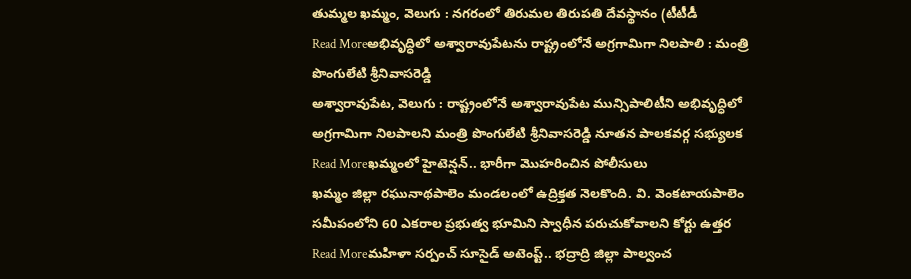తుమ్మల ఖమ్మం, వెలుగు : నగరంలో తిరుమల తిరుపతి దేవస్థానం (టీటీడీ
Read Moreఅభివృద్ధిలో అశ్వారావుపేటను రాష్ట్రంలోనే అగ్రగామిగా నిలపాలి : మంత్రి పొంగులేటి శ్రీనివాసరెడ్డి
అశ్వారావుపేట, వెలుగు : రాష్ట్రంలోనే అశ్వారావుపేట మున్సిపాలిటీని అభివృద్ధిలో అగ్రగామిగా నిలపాలని మంత్రి పొంగులేటి శ్రీనివాసరెడ్డి నూతన పాలకవర్గ సభ్యులక
Read Moreఖమ్మంలో హైటెన్షన్.. భారీగా మొహరించిన పోలీసులు
ఖమ్మం జిల్లా రఘునాథపాలెం మండలంలో ఉద్రిక్తత నెలకొంది. వి. వెంకటాయపాలెం సమీపంలోని 60 ఎకరాల ప్రభుత్వ భూమిని స్వాధీన పరుచుకోవాలని కోర్టు ఉత్తర
Read Moreమహిళా సర్పంచ్ సూసైడ్ అటెంప్ట్.. భద్రాద్రి జిల్లా పాల్వంచ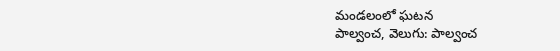మండలంలో ఘటన
పాల్వంచ, వెలుగు: పాల్వంచ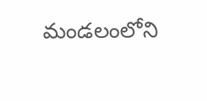మండలంలోని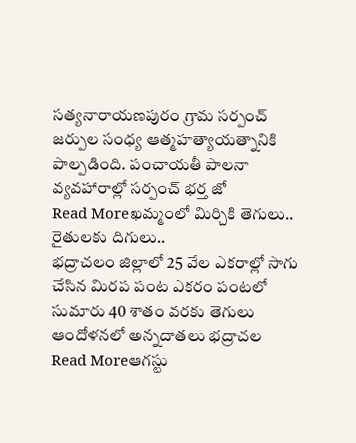సత్యనారాయణపురం గ్రామ సర్పంచ్ జర్పుల సంధ్య ఆత్మహత్యాయత్నానికి పాల్పడింది. పంచాయతీ పాలనా వ్యవహారాల్లో సర్పంచ్ భర్త జో
Read Moreఖమ్మంలో మిర్చికి తెగులు.. రైతులకు దిగులు..
భద్రాచలం జిల్లాలో 25 వేల ఎకరాల్లో సాగు చేసిన మిరప పంట ఎకరం పంటలో సుమారు 40 శాతం వరకు తెగులు ఆందోళనలో అన్నదాతలు భద్రాచల
Read Moreఆగస్టు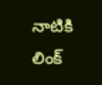నాటికి లింక్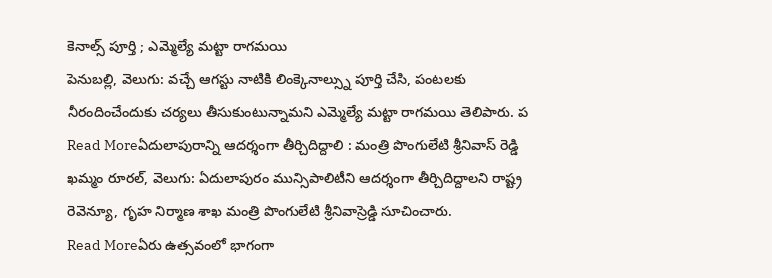కెనాల్స్ పూర్తి ; ఎమ్మెల్యే మట్టా రాగమయి
పెనుబల్లి, వెలుగు: వచ్చే ఆగస్టు నాటికి లింక్కెనాల్స్ను పూర్తి చేసి, పంటలకు నీరందించేందుకు చర్యలు తీసుకుంటున్నామని ఎమ్మెల్యే మట్టా రాగమయి తెలిపారు. ప
Read Moreఏదులాపురాన్ని ఆదర్శంగా తీర్చిదిద్దాలి : మంత్రి పొంగులేటి శ్రీనివాస్ రెడ్డి
ఖమ్మం రూరల్, వెలుగు: ఏదులాపురం మున్సిపాలిటీని ఆదర్శంగా తీర్చిదిద్దాలని రాష్ట్ర రెవెన్యూ, గృహ నిర్మాణ శాఖ మంత్రి పొంగులేటి శ్రీనివాస్రెడ్డి సూచించారు.
Read Moreఏరు ఉత్సవంలో భాగంగా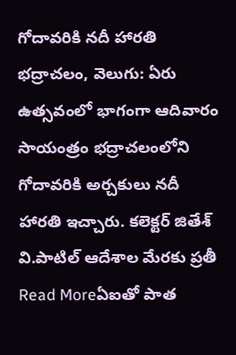గోదావరికి నదీ హారతి
భద్రాచలం, వెలుగు: ఏరు ఉత్సవంలో భాగంగా ఆదివారం సాయంత్రం భద్రాచలంలోని గోదావరికి అర్చకులు నదీ హారతి ఇచ్చారు. కలెక్టర్ జితేశ్ వి.పాటిల్ ఆదేశాల మేరకు ప్రతీ
Read Moreఏఐతో పాత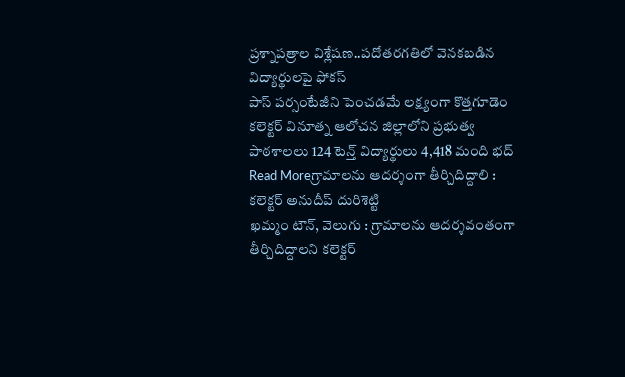ప్రశ్నాపత్రాల విశ్లేషణ..పదోతరగతిలో వెనకబడిన విద్యార్థులపై ఫోకస్
పాస్ పర్సంటేజీని పెంచడమే లక్ష్యంగా కొత్తగూడెం కలెక్టర్ వినూత్న ఆలోచన జిల్లాలోని ప్రభుత్వ పాఠశాలలు 124 టెన్త్ విద్యార్థులు 4,418 మంది భద్
Read Moreగ్రామాలను ఆదర్శంగా తీర్చిదిద్దాలి : కలెక్టర్ అనుదీప్ దురిశెట్టి
ఖమ్మం టౌన్, వెలుగు : గ్రామాలను ఆదర్శవంతంగా తీర్చిదిద్దాలని కలెక్టర్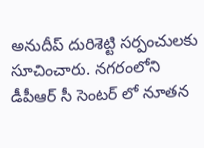అనుదీప్ దురిశెట్టి సర్పంచులకు సూచించారు. నగరంలోని డీపీఆర్ సీ సెంటర్ లో నూతన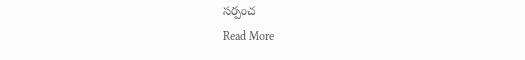సర్పంచ
Read More